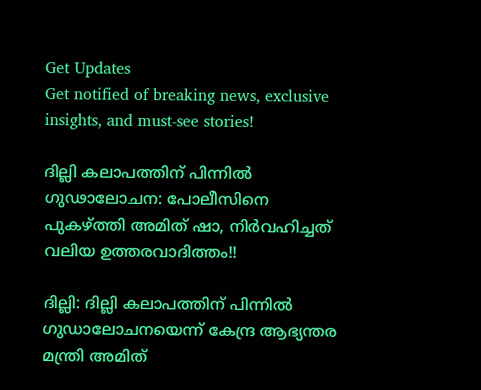Get Updates
Get notified of breaking news, exclusive insights, and must-see stories!

ദില്ലി കലാപത്തിന് പിന്നിൽ ഗുഢാലോചന: പോലീസിനെ പുകഴ്ത്തി അമിത് ഷാ, നിർവഹിച്ചത് വലിയ ഉത്തരവാദിത്തം!!

ദില്ലി: ദില്ലി കലാപത്തിന് പിന്നിൽ ഗുഡാലോചനയെന്ന് കേന്ദ്ര ആഭ്യന്തര മന്ത്രി അമിത്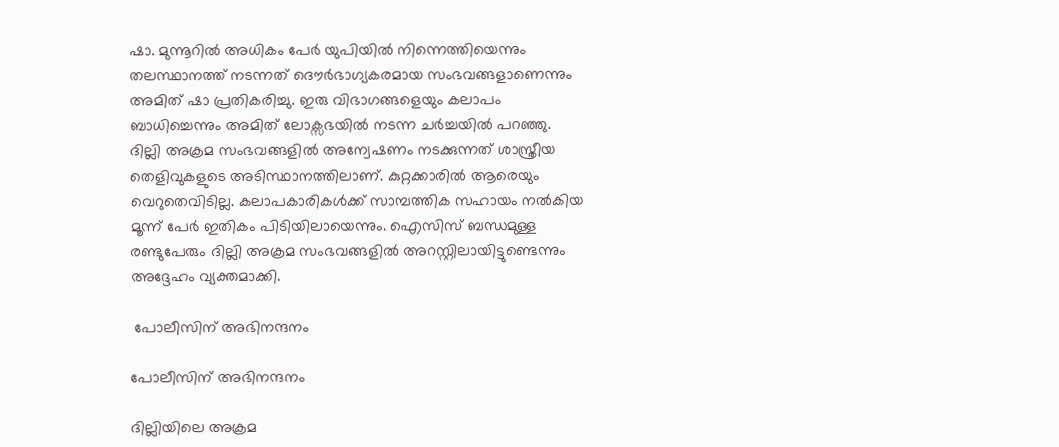ഷാ. മുന്നൂറിൽ അധികം പേർ യുപിയിൽ നിന്നെത്തിയെന്നും തലസ്ഥാനത്ത് നടന്നത് ദൌർഭാഗ്യകരമായ സംഭവങ്ങളാണെന്നും അമിത് ഷാ പ്രതികരിച്ചു. ഇരു വിഭാഗങ്ങളെയും കലാപം ബാധിച്ചെന്നും അമിത് ലോക്സഭയിൽ നടന്ന ചർച്ചയിൽ പറഞ്ഞു. ദില്ലി അക്രമ സംഭവങ്ങളിൽ അന്വേഷണം നടക്കുന്നത് ശാസ്ത്രീയ തെളിവുകളുടെ അടിസ്ഥാനത്തിലാണ്. കുറ്റക്കാരിൽ ആരെയും വെറുതെവിടില്ല. കലാപകാരികൾക്ക് സാമ്പത്തിക സഹായം നൽകിയ മൂന്ന് പേർ ഇതികം പിടിയിലായെന്നും. ഐസിസ് ബന്ധമുള്ള രണ്ടുപേരും ദില്ലി അക്രമ സംഭവങ്ങളിൽ അറസ്റ്റിലായിട്ടുണ്ടെന്നും അദ്ദേഹം വ്യക്തമാക്കി.

 പോലീസിന് അഭിനന്ദനം

പോലീസിന് അഭിനന്ദനം

ദില്ലിയിലെ അക്രമ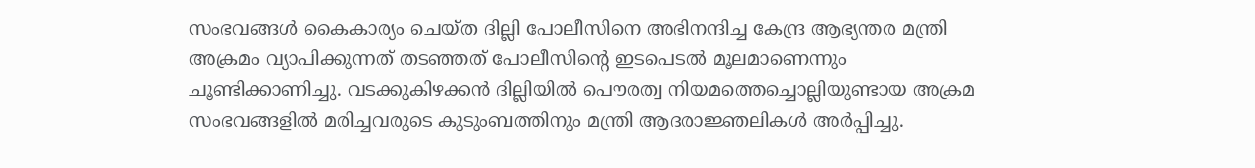സംഭവങ്ങൾ കൈകാര്യം ചെയ്ത ദില്ലി പോലീസിനെ അഭിനന്ദിച്ച കേന്ദ്ര ആഭ്യന്തര മന്ത്രി അക്രമം വ്യാപിക്കുന്നത് തടഞ്ഞത് പോലീസിന്റെ ഇടപെടൽ മൂലമാണെന്നും ചൂണ്ടിക്കാണിച്ചു. വടക്കുകിഴക്കൻ ദില്ലിയിൽ പൌരത്വ നിയമത്തെച്ചൊല്ലിയുണ്ടായ അക്രമ സംഭവങ്ങളിൽ മരിച്ചവരുടെ കുടുംബത്തിനും മന്ത്രി ആദരാജ്ഞലികൾ അർപ്പിച്ചു.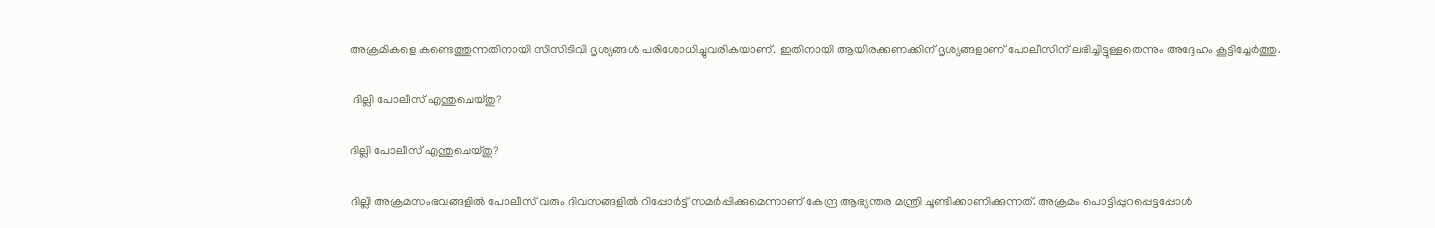അക്രമികളെ കണ്ടെത്തുന്നതിനായി സിസിടിവി ദൃശ്യങ്ങൾ പരിശോധിച്ചുവരികയാണ്. ഇതിനായി ആയിരക്കണക്കിന് ദൃശ്യങ്ങളാണ് പോലീസിന് ലഭിച്ചിട്ടുള്ളതെന്നും അദ്ദേഹം കൂട്ടിച്ചേർത്തു.

 ദില്ലി പോലീസ് എന്തുചെയ്തു?

ദില്ലി പോലീസ് എന്തുചെയ്തു?

ദില്ലി അക്രമസംഭവങ്ങളിൽ പോലീസ് വരും ദിവസങ്ങളിൽ റിപ്പോർട്ട് സമർപ്പിക്കുമെന്നാണ് കേന്ദ്ര ആഭ്യന്തര മന്ത്രി ചൂണ്ടിക്കാണിക്കുന്നത്. അക്രമം പൊട്ടിപ്പുറപ്പെട്ടപ്പോൾ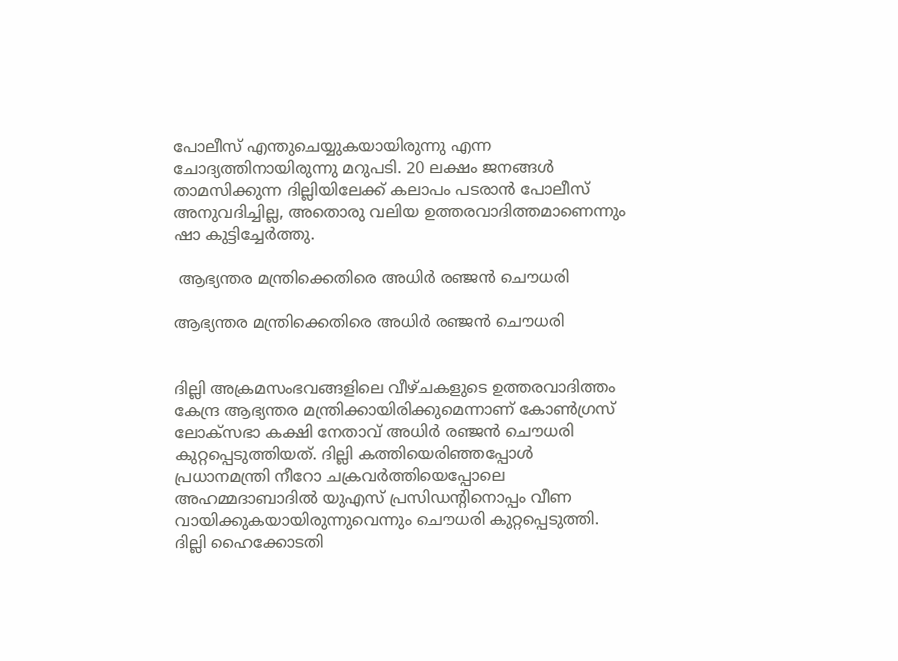പോലീസ് എന്തുചെയ്യുകയായിരുന്നു എന്ന ചോദ്യത്തിനായിരുന്നു മറുപടി. 20 ലക്ഷം ജനങ്ങൾ താമസിക്കുന്ന ദില്ലിയിലേക്ക് കലാപം പടരാൻ പോലീസ് അനുവദിച്ചില്ല, അതൊരു വലിയ ഉത്തരവാദിത്തമാണെന്നും ഷാ കുട്ടിച്ചേർത്തു.

 ആഭ്യന്തര മന്ത്രിക്കെതിരെ അധിർ രഞ്ജൻ ചൌധരി

ആഭ്യന്തര മന്ത്രിക്കെതിരെ അധിർ രഞ്ജൻ ചൌധരി


ദില്ലി അക്രമസംഭവങ്ങളിലെ വീഴ്ചകളുടെ ഉത്തരവാദിത്തം കേന്ദ്ര ആഭ്യന്തര മന്ത്രിക്കായിരിക്കുമെന്നാണ് കോൺഗ്രസ് ലോക്സഭാ കക്ഷി നേതാവ് അധിർ രഞ്ജൻ ചൌധരി കുറ്റപ്പെടുത്തിയത്. ദില്ലി കത്തിയെരിഞ്ഞപ്പോൾ പ്രധാനമന്ത്രി നീറോ ചക്രവർത്തിയെപ്പോലെ അഹമ്മദാബാദിൽ യുഎസ് പ്രസിഡന്റിനൊപ്പം വീണ വായിക്കുകയായിരുന്നുവെന്നും ചൌധരി കുറ്റപ്പെടുത്തി. ദില്ലി ഹൈക്കോടതി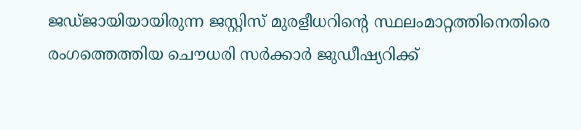ജഡ്ജായിയായിരുന്ന ജസ്റ്റിസ് മുരളീധറിന്റെ സ്ഥലംമാറ്റത്തിനെതിരെ രംഗത്തെത്തിയ ചൌധരി സർക്കാർ ജുഡീഷ്യറിക്ക്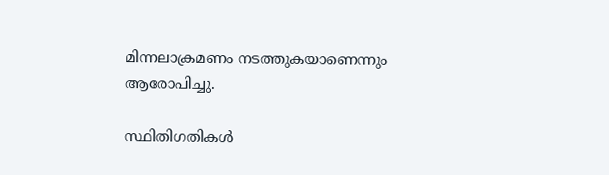മിന്നലാക്രമണം നടത്തുകയാണെന്നും ആരോപിച്ചു.

സ്ഥിതിഗതികൾ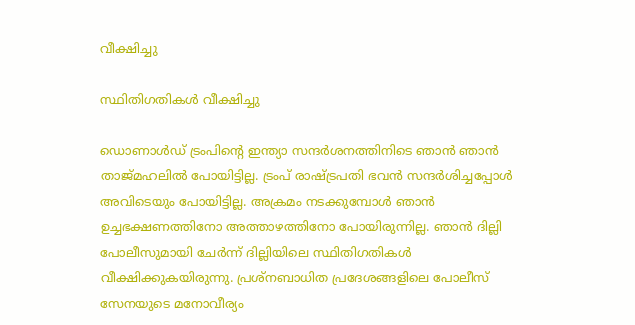വീക്ഷിച്ചു

സ്ഥിതിഗതികൾ വീക്ഷിച്ചു

ഡൊണാൾഡ് ട്രംപിന്റെ ഇന്ത്യാ സന്ദർശനത്തിനിടെ ഞാൻ ഞാൻ താജ്മഹലിൽ പോയിട്ടില്ല. ട്രംപ് രാഷ്ട്രപതി ഭവൻ സന്ദർശിച്ചപ്പോൾ അവിടെയും പോയിട്ടില്ല. അക്രമം നടക്കുമ്പോൾ ഞാൻ ഉച്ചഭക്ഷണത്തിനോ അത്താഴത്തിനോ പോയിരുന്നില്ല. ഞാൻ ദില്ലി പോലീസുമായി ചേർന്ന് ദില്ലിയിലെ സ്ഥിതിഗതികൾ വീക്ഷിക്കുകയിരുന്നു. പ്രശ്നബാധിത പ്രദേശങ്ങളിലെ പോലീസ് സേനയുടെ മനോവീര്യം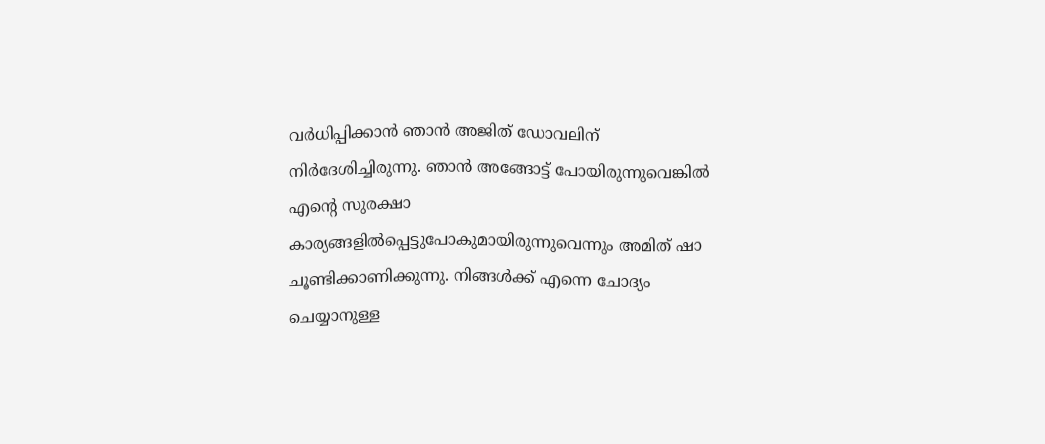വർധിപ്പിക്കാൻ ഞാൻ അജിത് ഡോവലിന് നിർദേശിച്ചിരുന്നു. ഞാൻ അങ്ങോട്ട് പോയിരുന്നുവെങ്കിൽ എന്റെ സുരക്ഷാ കാര്യങ്ങളിൽപ്പെട്ടുപോകുമായിരുന്നുവെന്നും അമിത് ഷാ ചൂണ്ടിക്കാണിക്കുന്നു. നിങ്ങൾക്ക് എന്നെ ചോദ്യം ചെയ്യാനുള്ള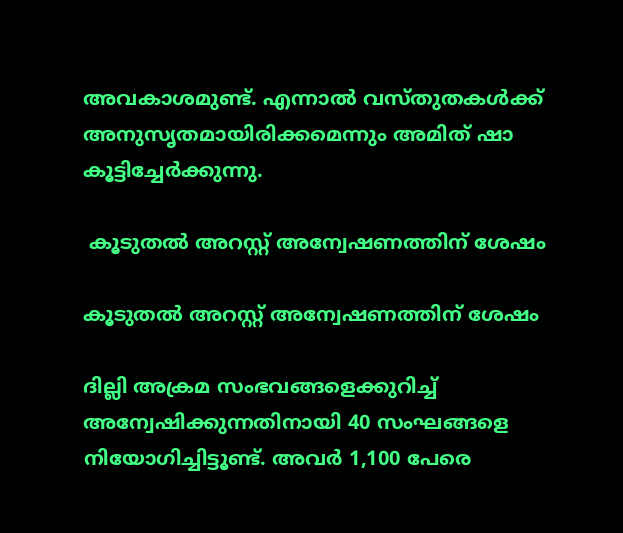അവകാശമുണ്ട്. എന്നാൽ വസ്തുതകൾക്ക് അനുസൃതമായിരിക്കമെന്നും അമിത് ഷാ കൂട്ടിച്ചേർക്കുന്നു.

 കൂടുതൽ അറസ്റ്റ് അന്വേഷണത്തിന് ശേഷം

കൂടുതൽ അറസ്റ്റ് അന്വേഷണത്തിന് ശേഷം

ദില്ലി അക്രമ സംഭവങ്ങളെക്കുറിച്ച് അന്വേഷിക്കുന്നതിനായി 40 സംഘങ്ങളെ നിയോഗിച്ചിട്ടൂണ്ട്. അവർ 1,100 പേരെ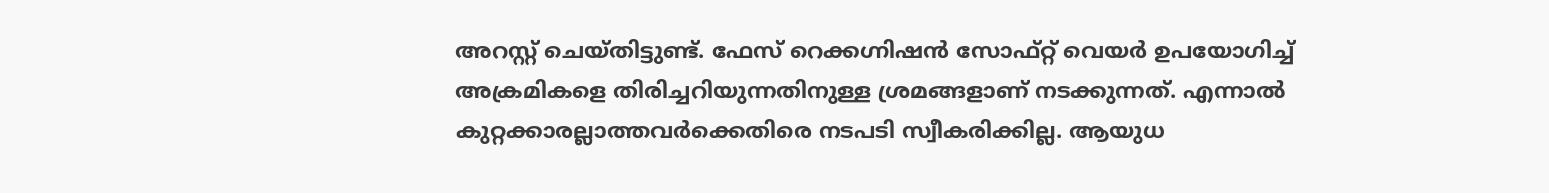അറസ്റ്റ് ചെയ്തിട്ടുണ്ട്. ഫേസ് റെക്കഗ്നിഷൻ സോഫ്റ്റ് വെയർ ഉപയോഗിച്ച് അക്രമികളെ തിരിച്ചറിയുന്നതിനുള്ള ശ്രമങ്ങളാണ് നടക്കുന്നത്. എന്നാൽ കുറ്റക്കാരല്ലാത്തവർക്കെതിരെ നടപടി സ്വീകരിക്കില്ല. ആയുധ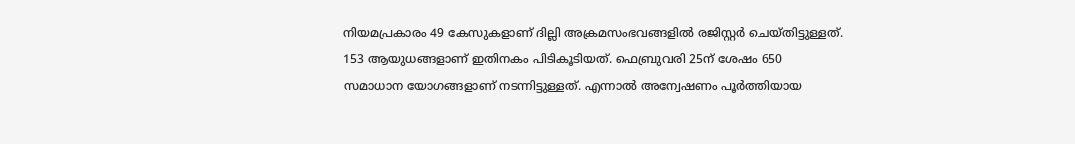നിയമപ്രകാരം 49 കേസുകളാണ് ദില്ലി അക്രമസംഭവങ്ങളിൽ രജിസ്റ്റർ ചെയ്തിട്ടുള്ളത്. 153 ആയുധങ്ങളാണ് ഇതിനകം പിടികൂടിയത്. ഫെബ്രുവരി 25ന് ശേഷം 650 സമാധാന യോഗങ്ങളാണ് നടന്നിട്ടുള്ളത്. എന്നാൽ അന്വേഷണം പൂർത്തിയായ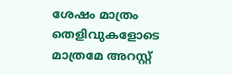ശേഷം മാത്രം തെളിവുകളോടെ മാത്രമേ അറസ്റ്റ്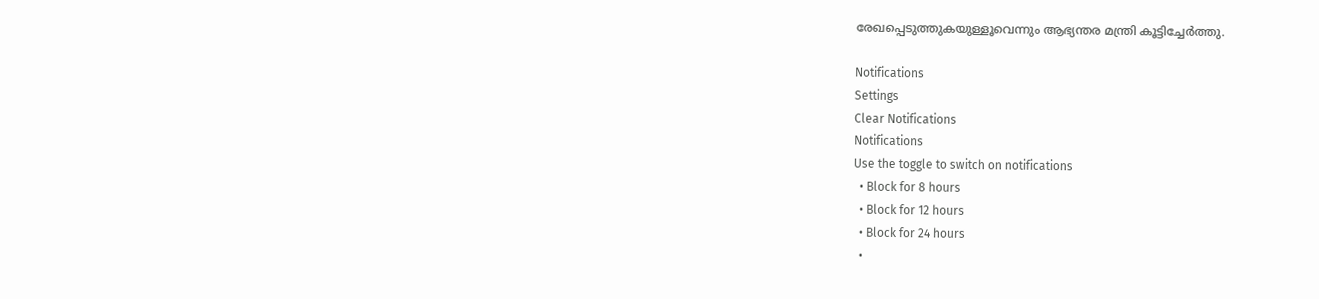രേഖപ്പെടുത്തുകയുള്ളൂവെന്നും ആഭ്യന്തര മന്ത്രി കൂട്ടിച്ചേർത്തു.

Notifications
Settings
Clear Notifications
Notifications
Use the toggle to switch on notifications
  • Block for 8 hours
  • Block for 12 hours
  • Block for 24 hours
  •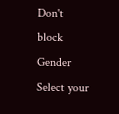Don't block
Gender
Select your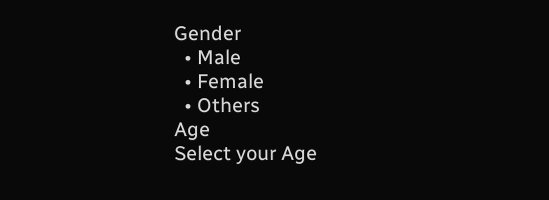Gender
  • Male
  • Female
  • Others
Age
Select your Age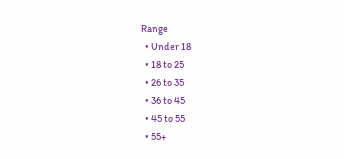Range
  • Under 18
  • 18 to 25
  • 26 to 35
  • 36 to 45
  • 45 to 55
  • 55+